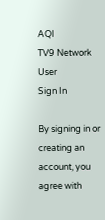AQI
TV9 Network
User
Sign In

By signing in or creating an account, you agree with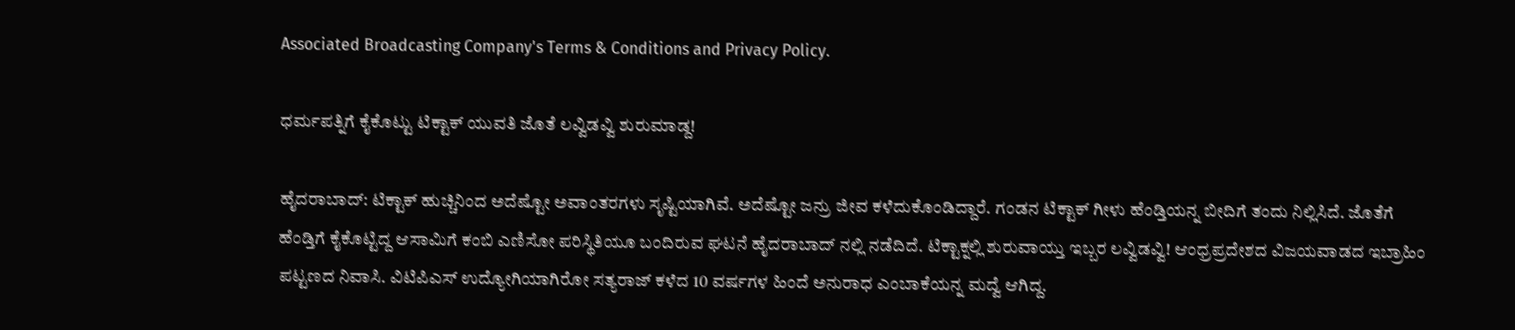Associated Broadcasting Company's Terms & Conditions and Privacy Policy.

ಧರ್ಮಪತ್ನಿಗೆ ಕೈಕೊಟ್ಟು ಟಿಕ್ಟಾಕ್ ಯುವತಿ ಜೊತೆ ಲವ್ವಿಡವ್ವಿ ಶುರುಮಾಡ್ದ!

ಹೈದರಾಬಾದ್: ಟಿಕ್ಟಾಕ್ ಹುಚ್ಚಿನಿಂದ ಅದೆಷ್ಟೋ ಅವಾಂತರಗಳು ಸೃಷ್ಟಿಯಾಗಿವೆ. ಅದೆಷ್ಟೋ ಜನ್ರು ಜೀವ ಕಳೆದುಕೊಂಡಿದ್ದಾರೆ. ಗಂಡನ ಟಿಕ್ಟಾಕ್ ಗೀಳು ಹೆಂಡ್ತಿಯನ್ನ ಬೀದಿಗೆ ತಂದು ನಿಲ್ಲಿಸಿದೆ. ಜೊತೆಗೆ ಹೆಂಡ್ತಿಗೆ ಕೈಕೊಟ್ಟಿದ್ದ ಆಸಾಮಿಗೆ ಕಂಬಿ ಎಣಿಸೋ ಪರಿಸ್ಥಿತಿಯೂ ಬಂದಿರುವ ಘಟನೆ ಹೈದರಾಬಾದ್ ನಲ್ಲಿ ನಡೆದಿದೆ. ಟಿಕ್ಟಾಕ್ನಲ್ಲಿ ಶುರುವಾಯ್ತು ಇಬ್ಬರ ಲವ್ವಿಡವ್ವಿ! ಆಂಧ್ರಪ್ರದೇಶದ ವಿಜಯವಾಡದ ಇಬ್ರಾಹಿಂ ಪಟ್ಟಣದ ನಿವಾಸಿ. ವಿಟಿಪಿಎಸ್ ಉದ್ಯೋಗಿಯಾಗಿರೋ ಸತ್ಯರಾಜ್ ಕಳೆದ 10 ವರ್ಷಗಳ ಹಿಂದೆ ಅನುರಾಧ ಎಂಬಾಕೆಯನ್ನ ಮದ್ವೆ ಆಗಿದ್ದ.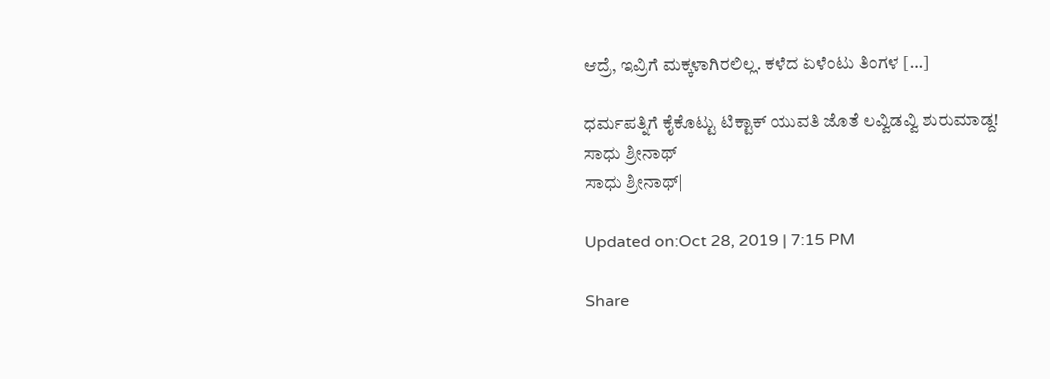ಆದ್ರೆ, ಇವ್ರಿಗೆ ಮಕ್ಕಳಾಗಿರಲಿಲ್ಲ. ಕಳೆದ ಏಳೆಂಟು ತಿಂಗಳ […]

ಧರ್ಮಪತ್ನಿಗೆ ಕೈಕೊಟ್ಟು ಟಿಕ್ಟಾಕ್ ಯುವತಿ ಜೊತೆ ಲವ್ವಿಡವ್ವಿ ಶುರುಮಾಡ್ದ!
ಸಾಧು ಶ್ರೀನಾಥ್
ಸಾಧು ಶ್ರೀನಾಥ್|

Updated on:Oct 28, 2019 | 7:15 PM

Share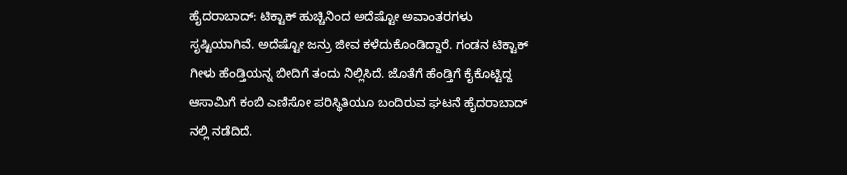ಹೈದರಾಬಾದ್: ಟಿಕ್ಟಾಕ್ ಹುಚ್ಚಿನಿಂದ ಅದೆಷ್ಟೋ ಅವಾಂತರಗಳು ಸೃಷ್ಟಿಯಾಗಿವೆ. ಅದೆಷ್ಟೋ ಜನ್ರು ಜೀವ ಕಳೆದುಕೊಂಡಿದ್ದಾರೆ. ಗಂಡನ ಟಿಕ್ಟಾಕ್ ಗೀಳು ಹೆಂಡ್ತಿಯನ್ನ ಬೀದಿಗೆ ತಂದು ನಿಲ್ಲಿಸಿದೆ. ಜೊತೆಗೆ ಹೆಂಡ್ತಿಗೆ ಕೈಕೊಟ್ಟಿದ್ದ ಆಸಾಮಿಗೆ ಕಂಬಿ ಎಣಿಸೋ ಪರಿಸ್ಥಿತಿಯೂ ಬಂದಿರುವ ಘಟನೆ ಹೈದರಾಬಾದ್ ನಲ್ಲಿ ನಡೆದಿದೆ.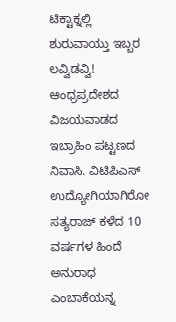ಟಿಕ್ಟಾಕ್ನಲ್ಲಿ ಶುರುವಾಯ್ತು ಇಬ್ಬರ ಲವ್ವಿಡವ್ವಿ! ಆಂಧ್ರಪ್ರದೇಶದ ವಿಜಯವಾಡದ ಇಬ್ರಾಹಿಂ ಪಟ್ಟಣದ ನಿವಾಸಿ. ವಿಟಿಪಿಎಸ್ ಉದ್ಯೋಗಿಯಾಗಿರೋ ಸತ್ಯರಾಜ್ ಕಳೆದ 10 ವರ್ಷಗಳ ಹಿಂದೆ ಅನುರಾಧ ಎಂಬಾಕೆಯನ್ನ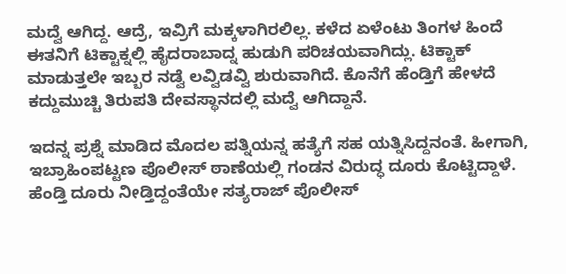ಮದ್ವೆ ಆಗಿದ್ದ. ಆದ್ರೆ, ಇವ್ರಿಗೆ ಮಕ್ಕಳಾಗಿರಲಿಲ್ಲ. ಕಳೆದ ಏಳೆಂಟು ತಿಂಗಳ ಹಿಂದೆ ಈತನಿಗೆ ಟಿಕ್ಟಾಕ್ನಲ್ಲಿ ಹೈದರಾಬಾದ್ನ ಹುಡುಗಿ ಪರಿಚಯವಾಗಿದ್ಲು. ಟಿಕ್ಟಾಕ್ ಮಾಡುತ್ತಲೇ ಇಬ್ಬರ ನಡ್ವೆ ಲವ್ವಿಡವ್ವಿ ಶುರುವಾಗಿದೆ. ಕೊನೆಗೆ ಹೆಂಡ್ತಿಗೆ ಹೇಳದೆ ಕದ್ದುಮುಚ್ಚಿ ತಿರುಪತಿ ದೇವಸ್ಥಾನದಲ್ಲಿ ಮದ್ವೆ ಆಗಿದ್ದಾನೆ.

ಇದನ್ನ ಪ್ರಶ್ನೆ ಮಾಡಿದ ಮೊದಲ ಪತ್ನಿಯನ್ನ ಹತ್ಯೆಗೆ ಸಹ ಯತ್ನಿಸಿದ್ದನಂತೆ. ಹೀಗಾಗಿ, ಇಬ್ರಾಹಿಂಪಟ್ಟಣ ಪೊಲೀಸ್ ಠಾಣೆಯಲ್ಲಿ ಗಂಡನ ವಿರುದ್ಧ ದೂರು ಕೊಟ್ಟಿದ್ದಾಳೆ. ಹೆಂಡ್ತಿ ದೂರು ನೀಡ್ತಿದ್ದಂತೆಯೇ ಸತ್ಯರಾಜ್ ಪೊಲೀಸ್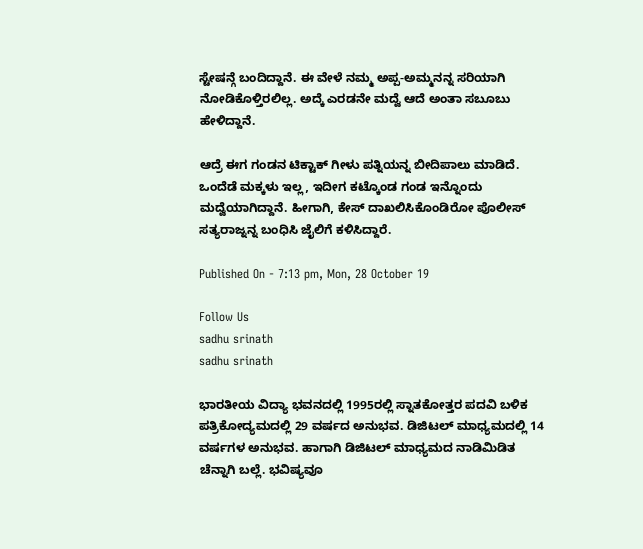ಸ್ಟೇಷನ್ಗೆ ಬಂದಿದ್ದಾನೆ. ಈ ವೇಳೆ ನಮ್ಮ ಅಪ್ಪ-ಅಮ್ಮನನ್ನ ಸರಿಯಾಗಿ ನೋಡಿಕೊಳ್ತಿರಲಿಲ್ಲ. ಅದ್ಕೆ ಎರಡನೇ ಮದ್ವೆ ಆದೆ ಅಂತಾ ಸಬೂಬು ಹೇಳಿದ್ದಾನೆ.

ಆದ್ರೆ ಈಗ ಗಂಡನ ಟಿಕ್ಟಾಕ್ ಗೀಳು ಪತ್ನಿಯನ್ನ ಬೀದಿಪಾಲು ಮಾಡಿದೆ. ಒಂದೆಡೆ ಮಕ್ಕಳು ಇಲ್ಲ, ಇದೀಗ ಕಟ್ಕೊಂಡ ಗಂಡ ಇನ್ನೊಂದು ಮದ್ವೆಯಾಗಿದ್ದಾನೆ. ಹೀಗಾಗಿ, ಕೇಸ್ ದಾಖಲಿಸಿಕೊಂಡಿರೋ ಪೊಲೀಸ್ ಸತ್ಯರಾಜ್ನನ್ನ ಬಂಧಿಸಿ ಜೈಲಿಗೆ ಕಳಿಸಿದ್ದಾರೆ.

Published On - 7:13 pm, Mon, 28 October 19

Follow Us
sadhu srinath
sadhu srinath

ಭಾರತೀಯ ವಿದ್ಯಾ ಭವನದಲ್ಲಿ 1995ರಲ್ಲಿ ಸ್ನಾತಕೋತ್ತರ ಪದವಿ ಬಳಿಕ ಪತ್ರಿಕೋದ್ಯಮದಲ್ಲಿ 29 ವರ್ಷದ ಅನುಭವ. ಡಿಜಿಟಲ್ ಮಾಧ್ಯಮದಲ್ಲಿ 14 ವರ್ಷಗಳ ಅನುಭವ. ಹಾಗಾಗಿ ಡಿಜಿಟಲ್ ಮಾಧ್ಯಮದ ನಾಡಿಮಿಡಿತ ಚೆನ್ನಾಗಿ ಬಲ್ಲೆ. ಭವಿಷ್ಯವೂ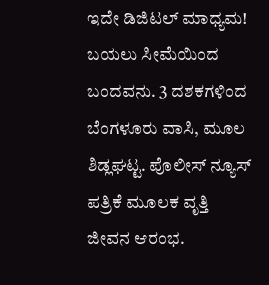ಇದೇ ಡಿಜಿಟಲ್ ಮಾಧ್ಯಮ! ಬಯಲು ಸೀಮೆಯಿಂದ ಬಂದವನು. 3 ದಶಕಗಳಿಂದ ಬೆಂಗಳೂರು ವಾಸಿ, ಮೂಲ ಶಿಡ್ಲಘಟ್ಟ. ಪೊಲೀಸ್ ನ್ಯೂಸ್ ಪತ್ರಿಕೆ ಮೂಲಕ ವೃತ್ತಿ ಜೀವನ ಆರಂಭ.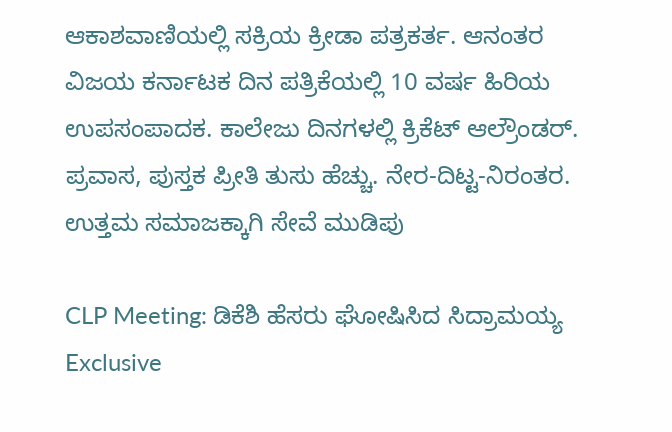ಆಕಾಶವಾಣಿಯಲ್ಲಿ ಸಕ್ರಿಯ ಕ್ರೀಡಾ ಪತ್ರಕರ್ತ. ಆನಂತರ ವಿಜಯ ಕರ್ನಾಟಕ ದಿನ ಪತ್ರಿಕೆಯಲ್ಲಿ 10 ವರ್ಷ ಹಿರಿಯ ಉಪಸಂಪಾದಕ. ಕಾಲೇಜು ದಿನಗಳಲ್ಲಿ ಕ್ರಿಕೆಟ್ ಆಲ್ರೌಂಡರ್. ಪ್ರವಾಸ, ಪುಸ್ತಕ ಪ್ರೀತಿ ತುಸು ಹೆಚ್ಚು. ನೇರ-ದಿಟ್ಟ-ನಿರಂತರ. ಉತ್ತಮ ಸಮಾಜಕ್ಕಾಗಿ ಸೇವೆ ಮುಡಿಪು

CLP Meeting: ಡಿಕೆಶಿ ಹೆಸರು ಘೋಷಿಸಿದ ಸಿದ್ರಾಮಯ್ಯ Exclusive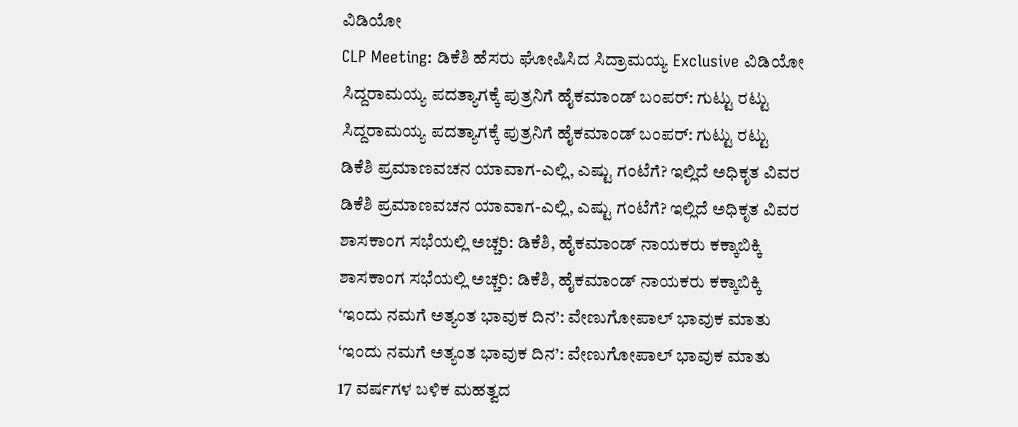ವಿಡಿಯೋ
CLP Meeting: ಡಿಕೆಶಿ ಹೆಸರು ಘೋಷಿಸಿದ ಸಿದ್ರಾಮಯ್ಯ Exclusive ವಿಡಿಯೋ
ಸಿದ್ದರಾಮಯ್ಯ ಪದತ್ಯಾಗಕ್ಕೆ ಪುತ್ರನಿಗೆ ಹೈಕಮಾಂಡ್ ಬಂಪರ್: ಗುಟ್ಟು ರಟ್ಟು
ಸಿದ್ದರಾಮಯ್ಯ ಪದತ್ಯಾಗಕ್ಕೆ ಪುತ್ರನಿಗೆ ಹೈಕಮಾಂಡ್ ಬಂಪರ್: ಗುಟ್ಟು ರಟ್ಟು
ಡಿಕೆಶಿ ಪ್ರಮಾಣವಚನ ಯಾವಾಗ-ಎಲ್ಲಿ, ಎಷ್ಟು ಗಂಟೆಗೆ? ಇಲ್ಲಿದೆ ಅಧಿಕೃತ ವಿವರ
ಡಿಕೆಶಿ ಪ್ರಮಾಣವಚನ ಯಾವಾಗ-ಎಲ್ಲಿ, ಎಷ್ಟು ಗಂಟೆಗೆ? ಇಲ್ಲಿದೆ ಅಧಿಕೃತ ವಿವರ
ಶಾಸಕಾಂಗ ಸಭೆಯಲ್ಲಿ ಅಚ್ಚರಿ: ಡಿಕೆಶಿ, ಹೈಕಮಾಂಡ್ ನಾಯಕರು ಕಕ್ಕಾಬಿಕ್ಕಿ
ಶಾಸಕಾಂಗ ಸಭೆಯಲ್ಲಿ ಅಚ್ಚರಿ: ಡಿಕೆಶಿ, ಹೈಕಮಾಂಡ್ ನಾಯಕರು ಕಕ್ಕಾಬಿಕ್ಕಿ
‘ಇಂದು ನಮಗೆ ಅತ್ಯಂತ ಭಾವುಕ ದಿನ’: ವೇಣುಗೋಪಾಲ್ ಭಾವುಕ ಮಾತು
‘ಇಂದು ನಮಗೆ ಅತ್ಯಂತ ಭಾವುಕ ದಿನ’: ವೇಣುಗೋಪಾಲ್ ಭಾವುಕ ಮಾತು
17 ವರ್ಷಗಳ ಬಳಿಕ ಮಹತ್ವದ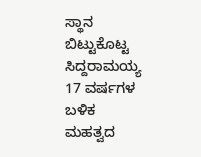ಸ್ಥಾನ ಬಿಟ್ಟುಕೊಟ್ಟ ಸಿದ್ದರಾಮಯ್ಯ
17 ವರ್ಷಗಳ ಬಳಿಕ ಮಹತ್ವದ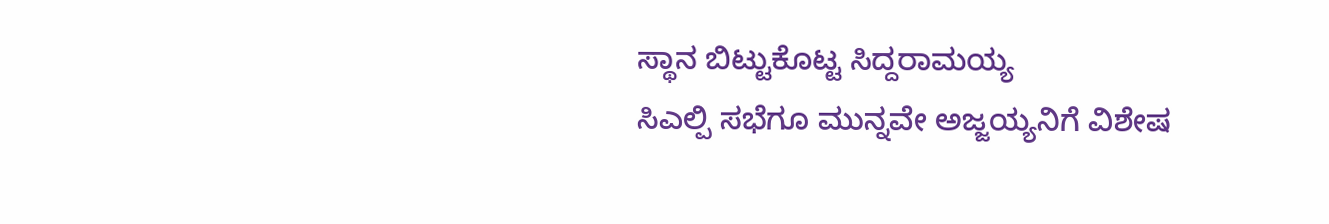ಸ್ಥಾನ ಬಿಟ್ಟುಕೊಟ್ಟ ಸಿದ್ದರಾಮಯ್ಯ
ಸಿಎಲ್ಪಿ ಸಭೆಗೂ ಮುನ್ನವೇ ಅಜ್ಜಯ್ಯನಿಗೆ ವಿಶೇಷ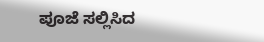ಪೂಜೆ ಸಲ್ಲಿಸಿದ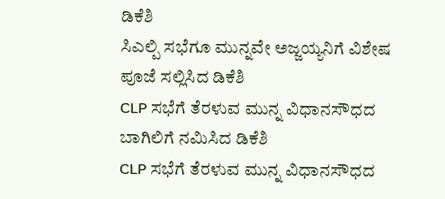ಡಿಕೆಶಿ
ಸಿಎಲ್ಪಿ ಸಭೆಗೂ ಮುನ್ನವೇ ಅಜ್ಜಯ್ಯನಿಗೆ ವಿಶೇಷ ಪೂಜೆ ಸಲ್ಲಿಸಿದ ಡಿಕೆಶಿ
CLP ಸಭೆಗೆ ತೆರಳುವ ಮುನ್ನ ವಿಧಾನಸೌಧದ ಬಾಗಿಲಿಗೆ ನಮಿಸಿದ ಡಿಕೆಶಿ
CLP ಸಭೆಗೆ ತೆರಳುವ ಮುನ್ನ ವಿಧಾನಸೌಧದ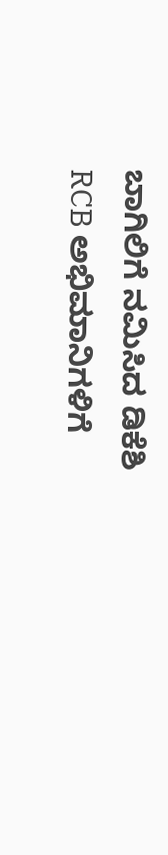ಬಾಗಿಲಿಗೆ ನಮಿಸಿದ ಡಿಕೆಶಿ
RCB ಅಭಿಮಾನಿಗಳಿಗೆ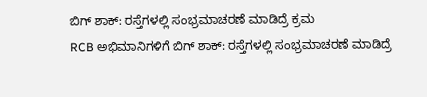ಬಿಗ್ ಶಾಕ್: ರಸ್ತೆಗಳಲ್ಲಿ ಸಂಭ್ರಮಾಚರಣೆ ಮಾಡಿದ್ರೆ ಕ್ರಮ
RCB ಅಭಿಮಾನಿಗಳಿಗೆ ಬಿಗ್ ಶಾಕ್: ರಸ್ತೆಗಳಲ್ಲಿ ಸಂಭ್ರಮಾಚರಣೆ ಮಾಡಿದ್ರೆ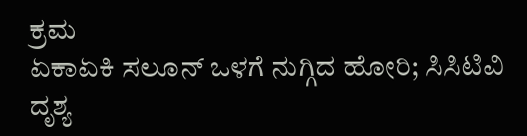ಕ್ರಮ
ಏಕಾಏಕಿ ಸಲೂನ್ ಒಳಗೆ ನುಗ್ಗಿದ ಹೋರಿ; ಸಿಸಿಟಿವಿ ದೃಶ್ಯ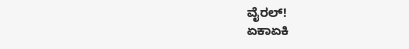ವೈರಲ್!
ಏಕಾಏಕಿ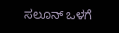ಸಲೂನ್ ಒಳಗೆ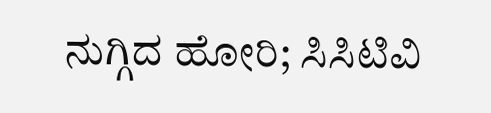ನುಗ್ಗಿದ ಹೋರಿ; ಸಿಸಿಟಿವಿ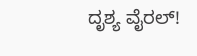ದೃಶ್ಯ ವೈರಲ್!